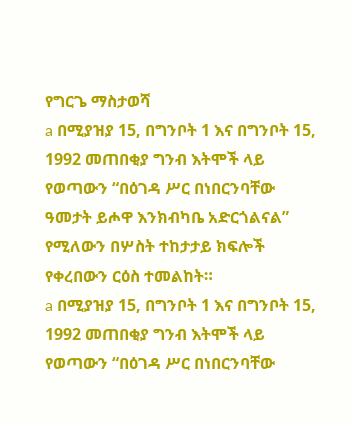የግርጌ ማስታወሻ
a በሚያዝያ 15, በግንቦት 1 እና በግንቦት 15, 1992 መጠበቂያ ግንብ እትሞች ላይ የወጣውን “በዕገዳ ሥር በነበርንባቸው ዓመታት ይሖዋ እንክብካቤ አድርጎልናል” የሚለውን በሦስት ተከታታይ ክፍሎች የቀረበውን ርዕስ ተመልከት።
a በሚያዝያ 15, በግንቦት 1 እና በግንቦት 15, 1992 መጠበቂያ ግንብ እትሞች ላይ የወጣውን “በዕገዳ ሥር በነበርንባቸው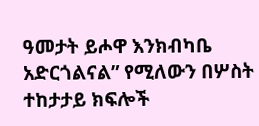ዓመታት ይሖዋ እንክብካቤ አድርጎልናል” የሚለውን በሦስት ተከታታይ ክፍሎች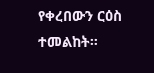የቀረበውን ርዕስ ተመልከት።